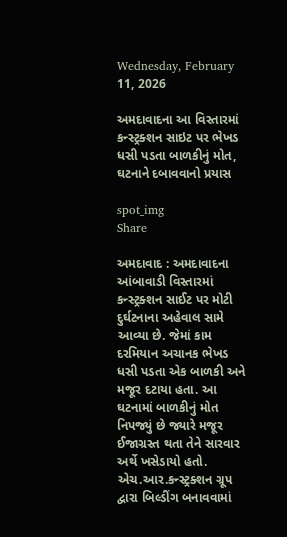Wednesday, February 11, 2026

અમદાવાદના આ વિસ્તારમાં કન્સ્ટ્રક્શન સાઇટ પર ભેખડ ધસી પડતા બાળકીનું મોત, ઘટનાને દબાવવાનો પ્રયાસ

spot_img
Share

અમદાવાદ : અમદાવાદના આંબાવાડી વિસ્તારમાં કન્સ્ટ્રક્શન સાઈટ પર મોટી દુર્ઘટનાના અહેવાલ સામે આવ્યા છે. જેમાં કામ દરમિયાન અચાનક ભેખડ ધસી પડતા એક બાળકી અને મજૂર દટાયા હતા. આ ઘટનામાં બાળકીનું મોત નિપજ્યું છે જ્યારે મજૂર ઈજાગ્રસ્ત થતા તેને સારવાર અર્થે ખસેડાયો હતો. એચ.આર.કન્સ્ટ્રક્શન ગ્રૂપ દ્વારા બિલ્ડીંગ બનાવવામાં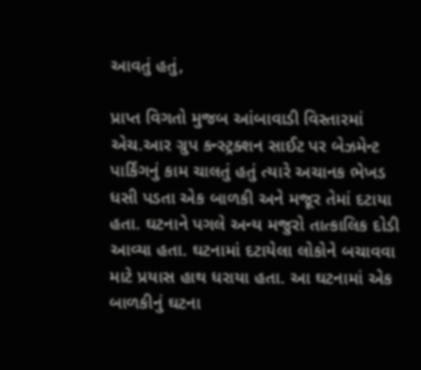આવતું હતું,

પ્રાપ્ત વિગતો મુજબ આંબાવાડી વિસ્તારમાં એચ.આર ગ્રુપ કન્સ્ટ્રક્શન સાઈટ પર બેઝમેન્ટ પાર્કિંગનું કામ ચાલતું હતું ત્યારે અચાનક ભેખડ ધસી પડતા એક બાળકી અને મજૂર તેમાં દટાયા હતા. ઘટનાને પગલે અન્ય મજુરો તાત્કાલિક દોડી આવ્યા હતા. ઘટનામાં દટાયેલા લોકોને બચાવવા માટે પ્રયાસ હાથ ધરાયા હતા. આ ઘટનામાં એક બાળકીનું ઘટના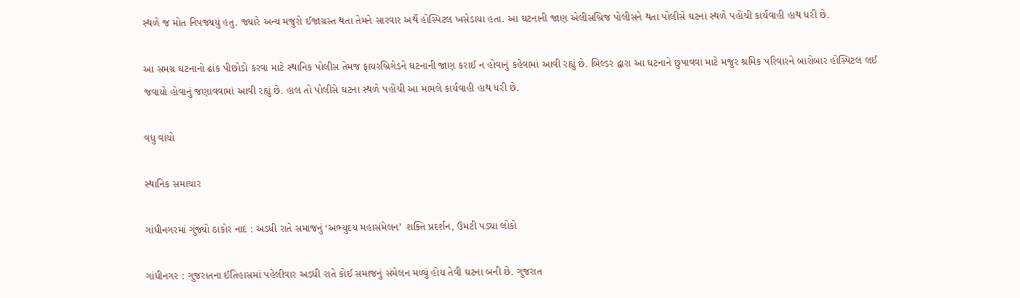સ્થળે જ મોત નિપજ્યયું હતુ. જ્યારે અન્ય મજુરો ઈજાગ્રસ્ત થતા તેમને સારવાર અર્થે હોસ્પિટલ ખસેડાયા હતા. આ ઘટનાની જાણ એલીસબ્રિજ પોલીસને થતા પોલીસે ઘટનાં સ્થળે પહોંચી કાર્યવાહી હાથ ધરી છે.

આ સમગ્ર ઘટનાનો ઢાંક પીછોડો કરવા માટે સ્થાનિક પોલીસ તેમજ ફાયરબ્રિગેડને ઘટનાની જાણ કરાઈ ન હોવાનું કહેવામાં આવી રહ્યું છે. બિલ્ડર દ્વારા આ ઘટનાને છુપાવવા માટે મજુર શ્રમિક પરિવારને બારોબાર હોસ્પિટલ લઈ જવાયો હોવાનું જણાવવામાં આવી રહ્યું છે. હાલ તો પોલીસે ઘટના સ્થળે પહોંચી આ મામલે કાર્યવાહી હાથ ધરી છે.

વધુ વાંચો

સ્થાનિક સમાચાર

ગાંધીનગરમાં ગુંજ્યો ઠાકોર નાદ : અડધી રાતે સમાજનું ‘અભ્યુદય મહાસંમેલન’ શક્તિ પ્રદર્શન, ઉમટી પડ્યા લોકો

ગાંધીનગર : ગુજરાતના ઈતિહાસમાં પહેલીવાર અડધી રાતે કોઈ સમાજનું સંમેલન મળ્યું હોય તેવી ઘટના બની છે. ગુજરાત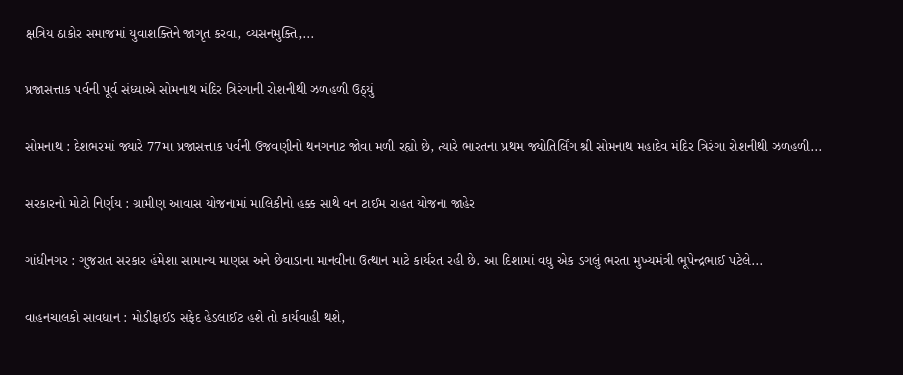ક્ષત્રિય ઠાકોર સમાજમાં યુવાશક્તિને જાગૃત કરવા, વ્યસનમુક્તિ,...

પ્રજાસત્તાક પર્વની પૂર્વ સંધ્યાએ સોમનાથ મંદિર ત્રિરંગાની રોશનીથી ઝળહળી ઉઠ્યું

સોમનાથ : દેશભરમાં જ્યારે 77મા પ્રજાસત્તાક પર્વની ઉજવણીનો થનગનાટ જોવા મળી રહ્યો છે, ત્યારે ભારતના પ્રથમ જ્યોતિર્લિંગ શ્રી સોમનાથ મહાદેવ મંદિર ત્રિરંગા રોશનીથી ઝળહળી...

સરકારનો મોટો નિર્ણય : ગ્રામીણ આવાસ યોજનામાં માલિકીનો હક્ક સાથે વન ટાઈમ રાહત યોજના જાહેર

ગાંધીનગર : ગુજરાત સરકાર હંમેશા સામાન્ય માણસ અને છેવાડાના માનવીના ઉત્થાન માટે કાર્યરત રહી છે. આ દિશામાં વધુ એક ડગલું ભરતા મુખ્યમંત્રી ભૂપેન્દ્રભાઈ પટેલે...

વાહનચાલકો સાવધાન : મોડીફાઈડ સફેદ હેડલાઈટ હશે તો કાર્યવાહી થશે,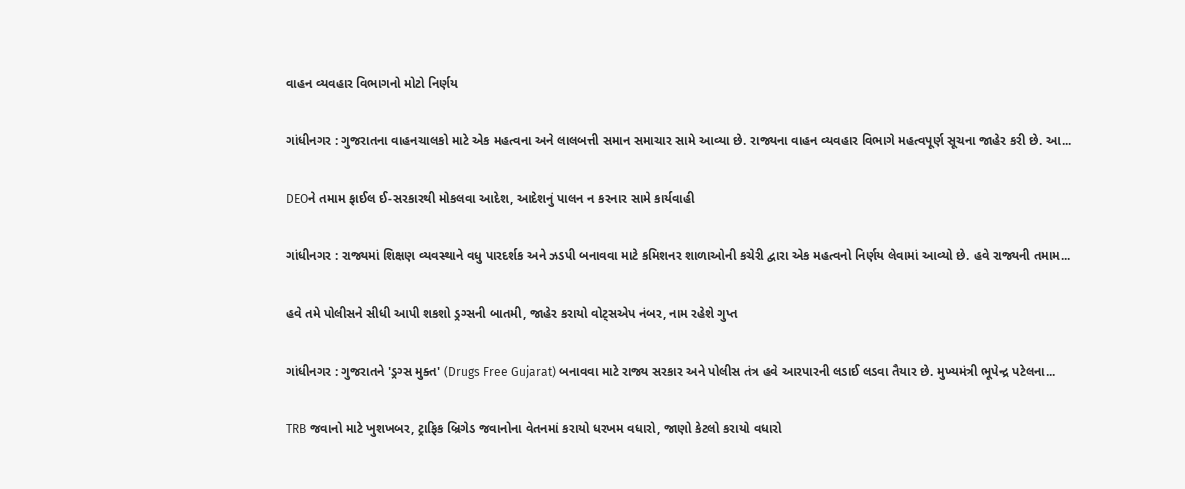વાહન વ્યવહાર વિભાગનો મોટો નિર્ણય

ગાંધીનગર : ગુજરાતના વાહનચાલકો માટે એક મહત્વના અને લાલબત્તી સમાન સમાચાર સામે આવ્યા છે. રાજ્યના વાહન વ્યવહાર વિભાગે મહત્વપૂર્ણ સૂચના જાહેર કરી છે. આ...

DEOને તમામ ફાઈલ ઈ-સરકારથી મોકલવા આદેશ, આદેશનું પાલન ન કરનાર સામે કાર્યવાહી

ગાંધીનગર : રાજ્યમાં શિક્ષણ વ્યવસ્થાને વધુ પારદર્શક અને ઝડપી બનાવવા માટે કમિશનર શાળાઓની કચેરી દ્વારા એક મહત્વનો નિર્ણય લેવામાં આવ્યો છે. હવે રાજ્યની તમામ...

હવે તમે પોલીસને સીધી આપી શકશો ડ્રગ્સની બાતમી, જાહેર કરાયો વોટ્સએપ નંબર, નામ રહેશે ગુપ્ત

ગાંધીનગર : ગુજરાતને 'ડ્રગ્સ મુક્ત' (Drugs Free Gujarat) બનાવવા માટે રાજ્ય સરકાર અને પોલીસ તંત્ર હવે આરપારની લડાઈ લડવા તૈયાર છે. મુખ્યમંત્રી ભૂપેન્દ્ર પટેલના...

TRB જવાનો માટે ખુશખબર, ટ્રાફિક બ્રિગેડ જવાનોના વેતનમાં કરાયો ધરખમ વધારો, જાણો કેટલો કરાયો વધારો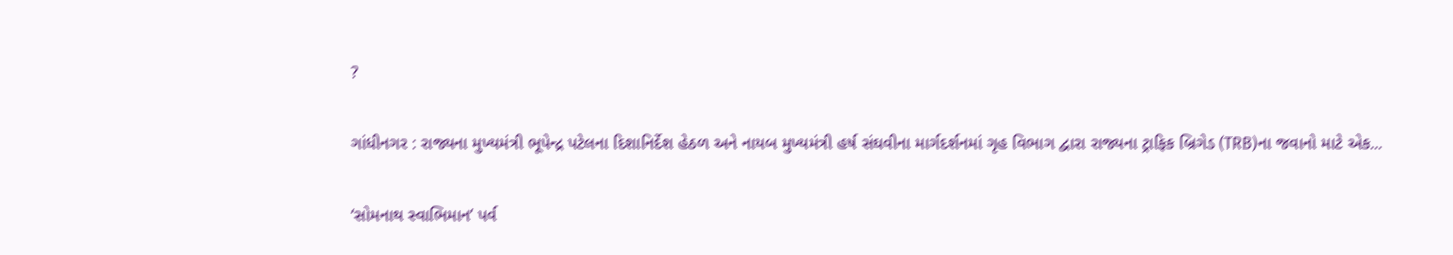?

ગાંધીનગર : રાજ્યના મુખ્યમંત્રી ભૂપેન્દ્ર પટેલના દિશાનિર્દેશ હેઠળ અને નાયબ મુખ્યમંત્રી હર્ષ સંઘવીના માર્ગદર્શનમાં ગૃહ વિભાગ દ્વારા રાજ્યના ટ્રાફિક બ્રિગેડ (TRB)ના જવાનો માટે એક...

‘સોમનાથ સ્વાભિમાન’ પર્વ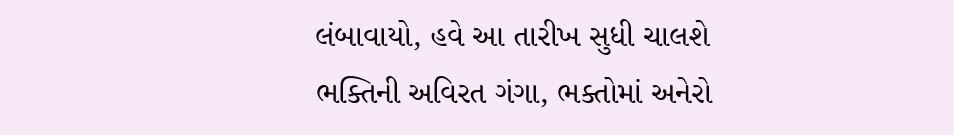લંબાવાયો, હવે આ તારીખ સુધી ચાલશે ભક્તિની અવિરત ગંગા, ભક્તોમાં અનેરો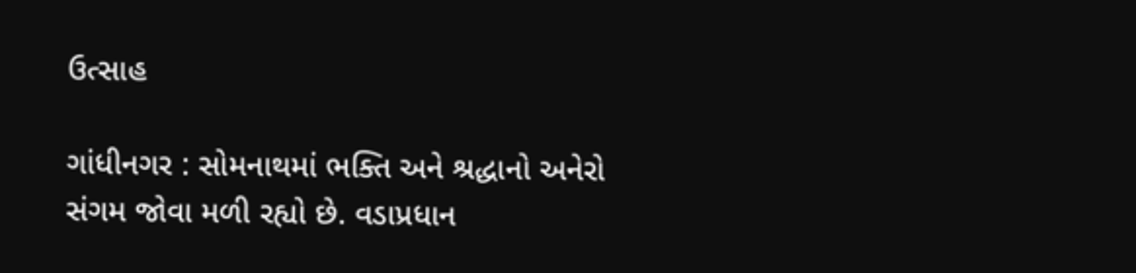ઉત્સાહ

ગાંધીનગર : સોમનાથમાં ભક્તિ અને શ્રદ્ધાનો અનેરો સંગમ જોવા મળી રહ્યો છે. વડાપ્રધાન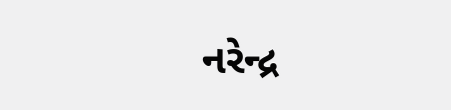નરેન્દ્ર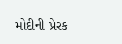મોદીની પ્રેરક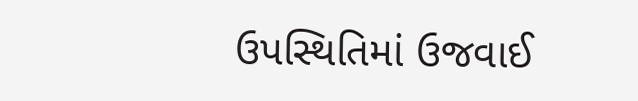ઉપસ્થિતિમાં ઉજવાઈ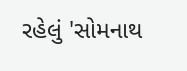રહેલું 'સોમનાથ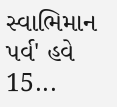સ્વાભિમાન પર્વ' હવે 15...